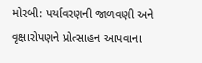મોરબી: પર્યાવરણની જાળવણી અને વૃક્ષારોપણને પ્રોત્સાહન આપવાના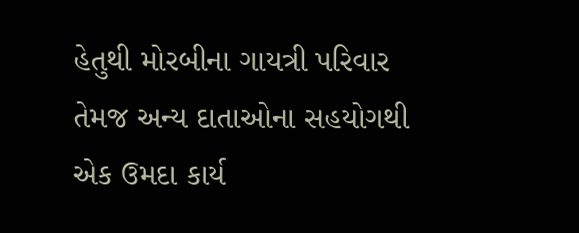હેતુથી મોરબીના ગાયત્રી પરિવાર તેમજ અન્ય દાતાઓના સહયોગથી એક ઉમદા કાર્ય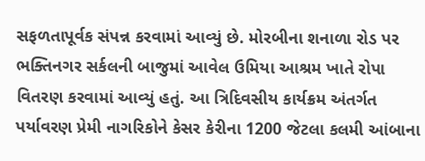સફળતાપૂર્વક સંપન્ન કરવામાં આવ્યું છે. મોરબીના શનાળા રોડ પર ભક્તિનગર સર્કલની બાજુમાં આવેલ ઉમિયા આશ્રમ ખાતે રોપા વિતરણ કરવામાં આવ્યું હતું. આ ત્રિદિવસીય કાર્યક્રમ અંતર્ગત પર્યાવરણ પ્રેમી નાગરિકોને કેસર કેરીના 1200 જેટલા કલમી આંબાના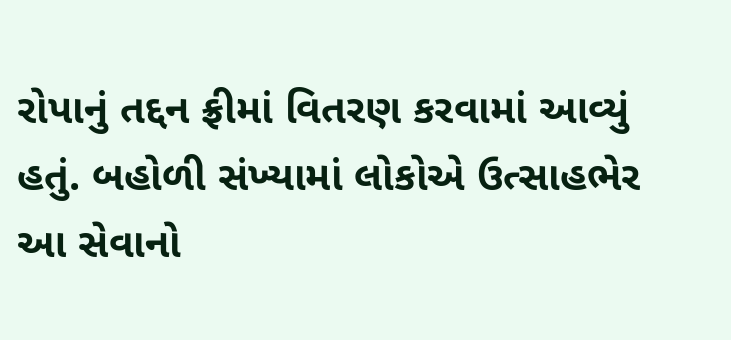રોપાનું તદ્દન ફ્રીમાં વિતરણ કરવામાં આવ્યું હતું. બહોળી સંખ્યામાં લોકોએ ઉત્સાહભેર આ સેવાનો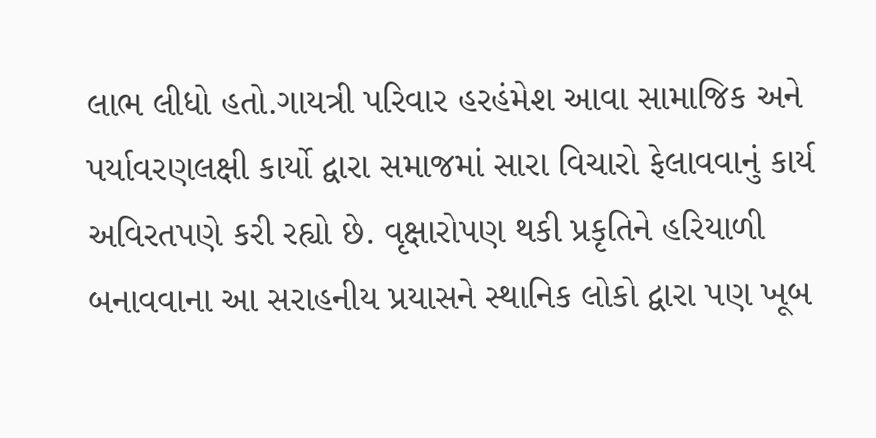લાભ લીધો હતો.ગાયત્રી પરિવાર હરહંમેશ આવા સામાજિક અને પર્યાવરણલક્ષી કાર્યો દ્વારા સમાજમાં સારા વિચારો ફેલાવવાનું કાર્ય અવિરતપણે કરી રહ્યો છે. વૃક્ષારોપણ થકી પ્રકૃતિને હરિયાળી બનાવવાના આ સરાહનીય પ્રયાસને સ્થાનિક લોકો દ્વારા પણ ખૂબ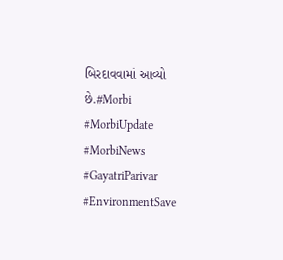બિરદાવવામાં આવ્યો છે.#Morbi #MorbiUpdate #MorbiNews #GayatriParivar #EnvironmentSave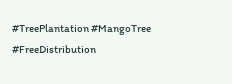#TreePlantation #MangoTree #FreeDistribution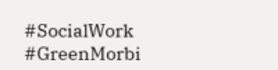#SocialWork #GreenMorbi